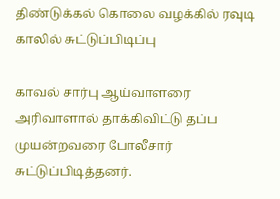திண்டுக்கல் கொலை வழக்கில் ரவுடி காலில் சுட்டுப்பிடிப்பு

காவல் சார்பு ஆய்வாளரை அரிவாளால் தாக்கிவிட்டு தப்ப முயன்றவரை போலீசார் சுட்டுப்பிடித்தனர்.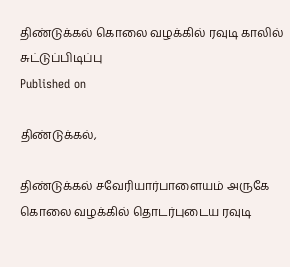திண்டுக்கல் கொலை வழக்கில் ரவுடி காலில் சுட்டுப்பிடிப்பு
Published on

திண்டுக்கல்,

திண்டுக்கல் சவேரியார்பாளையம் அருகே கொலை வழக்கில் தொடர்புடைய ரவுடி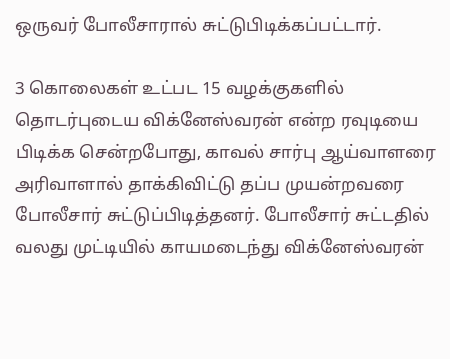ஒருவர் போலீசாரால் சுட்டுபிடிக்கப்பட்டார்.

3 கொலைகள் உட்பட 15 வழக்குகளில் தொடர்புடைய விக்னேஸ்வரன் என்ற ரவுடியை பிடிக்க சென்றபோது, காவல் சார்பு ஆய்வாளரை அரிவாளால் தாக்கிவிட்டு தப்ப முயன்றவரை போலீசார் சுட்டுப்பிடித்தனர். போலீசார் சுட்டதில் வலது முட்டியில் காயமடைந்து விக்னேஸ்வரன்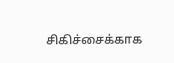சிகிச்சைக்காக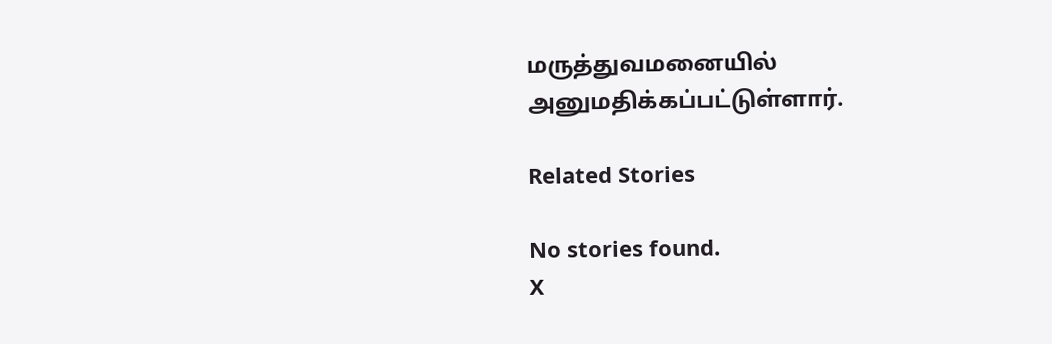மருத்துவமனையில் அனுமதிக்கப்பட்டுள்ளார்.

Related Stories

No stories found.
X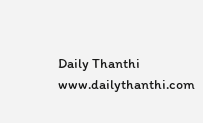Daily Thanthi
www.dailythanthi.com